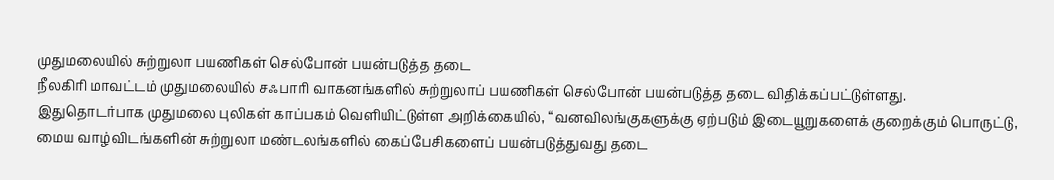முதுமலையில் சுற்றுலா பயணிகள் செல்போன் பயன்படுத்த தடை
நீலகிரி மாவட்டம் முதுமலையில் சஃபாரி வாகனங்களில் சுற்றுலாப் பயணிகள் செல்போன் பயன்படுத்த தடை விதிக்கப்பட்டுள்ளது.
இதுதொடர்பாக முதுமலை புலிகள் காப்பகம் வெளியிட்டுள்ள அறிக்கையில், “வனவிலங்குகளுக்கு ஏற்படும் இடையூறுகளைக் குறைக்கும் பொருட்டு, மைய வாழ்விடங்களின் சுற்றுலா மண்டலங்களில் கைப்பேசிகளைப் பயன்படுத்துவது தடை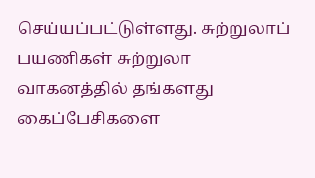செய்யப்பட்டுள்ளது. சுற்றுலாப் பயணிகள் சுற்றுலா வாகனத்தில் தங்களது கைப்பேசிகளை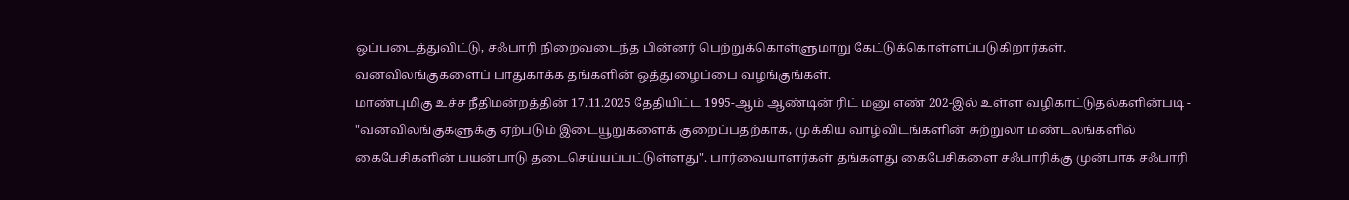ஒப்படைத்துவிட்டு, சஃபாரி நிறைவடைந்த பின்னர் பெற்றுக்கொள்ளுமாறு கேட்டுக்கொள்ளப்படுகிறார்கள். வனவிலங்குகளைப் பாதுகாக்க தங்களின் ஒத்துழைப்பை வழங்குங்கள்.
மாண்புமிகு உச்ச நீதிமன்றத்தின் 17.11.2025 தேதியிட்ட 1995-ஆம் ஆண்டின் ரிட் மனு எண் 202-இல் உள்ள வழிகாட்டுதல்களின்படி - "வனவிலங்குகளுக்கு ஏற்படும் இடையூறுகளைக் குறைப்பதற்காக, முக்கிய வாழ்விடங்களின் சுற்றுலா மண்டலங்களில் கைபேசிகளின் பயன்பாடு தடைசெய்யப்பட்டுள்ளது". பார்வையாளர்கள் தங்களது கைபேசிகளை சஃபாரிக்கு முன்பாக சஃபாரி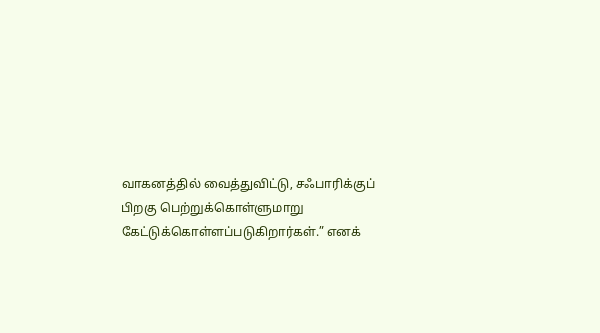வாகனத்தில் வைத்துவிட்டு, சஃபாரிக்குப் பிறகு பெற்றுக்கொள்ளுமாறு கேட்டுக்கொள்ளப்படுகிறார்கள்.” எனக்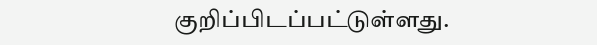குறிப்பிடப்பட்டுள்ளது.